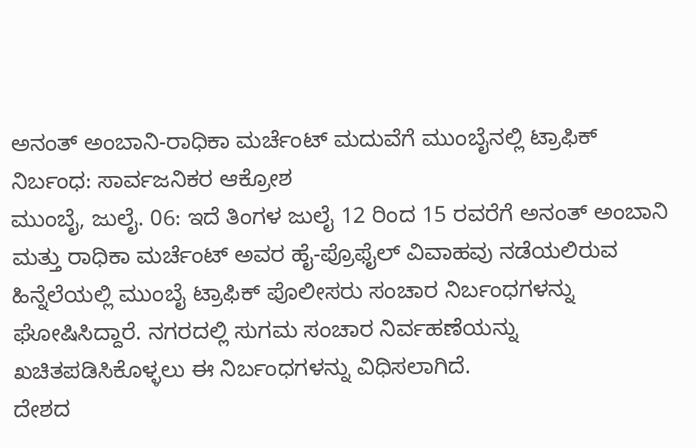ಅನಂತ್ ಅಂಬಾನಿ-ರಾಧಿಕಾ ಮರ್ಚೆಂಟ್ ಮದುವೆಗೆ ಮುಂಬೈನಲ್ಲಿ ಟ್ರಾಫಿಕ್ ನಿರ್ಬಂಧ: ಸಾರ್ವಜನಿಕರ ಆಕ್ರೋಶ
ಮುಂಬೈ, ಜುಲೈ. 06: ಇದೆ ತಿಂಗಳ ಜುಲೈ 12 ರಿಂದ 15 ರವರೆಗೆ ಅನಂತ್ ಅಂಬಾನಿ ಮತ್ತು ರಾಧಿಕಾ ಮರ್ಚೆಂಟ್ ಅವರ ಹೈ-ಪ್ರೊಫೈಲ್ ವಿವಾಹವು ನಡೆಯಲಿರುವ ಹಿನ್ನೆಲೆಯಲ್ಲಿ ಮುಂಬೈ ಟ್ರಾಫಿಕ್ ಪೊಲೀಸರು ಸಂಚಾರ ನಿರ್ಬಂಧಗಳನ್ನು ಘೋಷಿಸಿದ್ದಾರೆ. ನಗರದಲ್ಲಿ ಸುಗಮ ಸಂಚಾರ ನಿರ್ವಹಣೆಯನ್ನು ಖಚಿತಪಡಿಸಿಕೊಳ್ಳಲು ಈ ನಿರ್ಬಂಧಗಳನ್ನು ವಿಧಿಸಲಾಗಿದೆ.
ದೇಶದ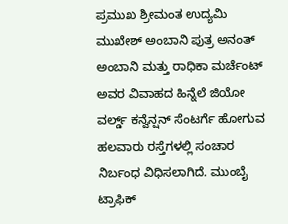ಪ್ರಮುಖ ಶ್ರೀಮಂತ ಉದ್ಯಮಿ ಮುಖೇಶ್ ಅಂಬಾನಿ ಪುತ್ರ ಅನಂತ್ ಅಂಬಾನಿ ಮತ್ತು ರಾಧಿಕಾ ಮರ್ಚೆಂಟ್ ಅವರ ವಿವಾಹದ ಹಿನ್ನೆಲೆ ಜಿಯೋ ವರ್ಲ್ಡ್ ಕನ್ವೆನ್ಷನ್ ಸೆಂಟರ್ಗೆ ಹೋಗುವ ಹಲವಾರು ರಸ್ತೆಗಳಲ್ಲಿ ಸಂಚಾರ ನಿರ್ಬಂಧ ವಿಧಿಸಲಾಗಿದೆ. ಮುಂಬೈ ಟ್ರಾಫಿಕ್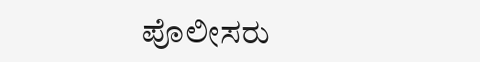ಪೊಲೀಸರು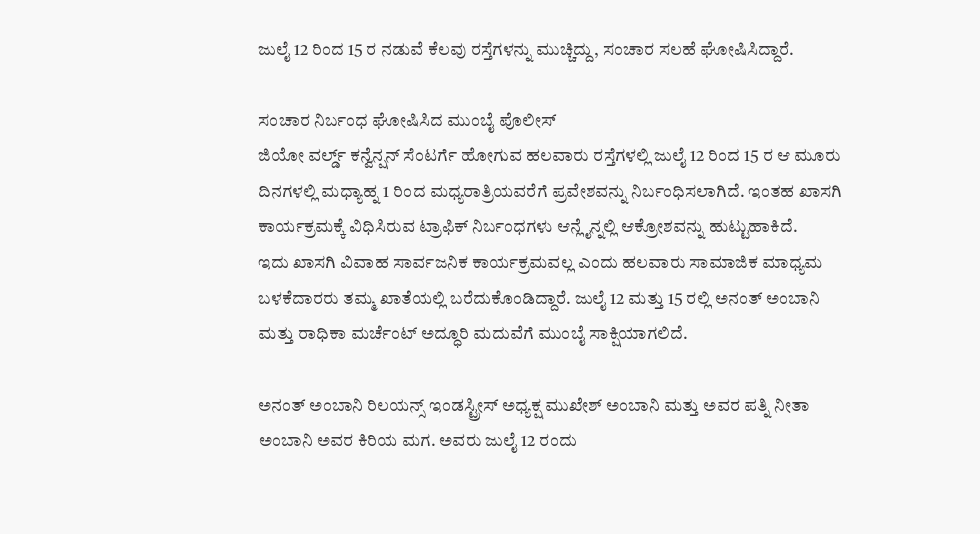ಜುಲೈ 12 ರಿಂದ 15 ರ ನಡುವೆ ಕೆಲವು ರಸ್ತೆಗಳನ್ನು ಮುಚ್ಚಿದ್ದು, ಸಂಚಾರ ಸಲಹೆ ಘೋಷಿಸಿದ್ದಾರೆ.

ಸಂಚಾರ ನಿರ್ಬಂಧ ಘೋಷಿಸಿದ ಮುಂಬೈ ಪೊಲೀಸ್
ಜಿಯೋ ವರ್ಲ್ಡ್ ಕನ್ವೆನ್ಷನ್ ಸೆಂಟರ್ಗೆ ಹೋಗುವ ಹಲವಾರು ರಸ್ತೆಗಳಲ್ಲಿ ಜುಲೈ 12 ರಿಂದ 15 ರ ಆ ಮೂರು ದಿನಗಳಲ್ಲಿ ಮಧ್ಯಾಹ್ನ 1 ರಿಂದ ಮಧ್ಯರಾತ್ರಿಯವರೆಗೆ ಪ್ರವೇಶವನ್ನು ನಿರ್ಬಂಧಿಸಲಾಗಿದೆ. ಇಂತಹ ಖಾಸಗಿ ಕಾರ್ಯಕ್ರಮಕ್ಕೆ ವಿಧಿಸಿರುವ ಟ್ರಾಫಿಕ್ ನಿರ್ಬಂಧಗಳು ಆನ್ಲೈನ್ನಲ್ಲಿ ಆಕ್ರೋಶವನ್ನು ಹುಟ್ಟುಹಾಕಿದೆ.
ಇದು ಖಾಸಗಿ ವಿವಾಹ ಸಾರ್ವಜನಿಕ ಕಾರ್ಯಕ್ರಮವಲ್ಲ ಎಂದು ಹಲವಾರು ಸಾಮಾಜಿಕ ಮಾಧ್ಯಮ ಬಳಕೆದಾರರು ತಮ್ಮ ಖಾತೆಯಲ್ಲಿ ಬರೆದುಕೊಂಡಿದ್ದಾರೆ. ಜುಲೈ 12 ಮತ್ತು 15 ರಲ್ಲಿ ಅನಂತ್ ಅಂಬಾನಿ ಮತ್ತು ರಾಧಿಕಾ ಮರ್ಚೆಂಟ್ ಅದ್ಧೂರಿ ಮದುವೆಗೆ ಮುಂಬೈ ಸಾಕ್ಷಿಯಾಗಲಿದೆ.

ಅನಂತ್ ಅಂಬಾನಿ ರಿಲಯನ್ಸ್ ಇಂಡಸ್ಟ್ರೀಸ್ ಅಧ್ಯಕ್ಷ ಮುಖೇಶ್ ಅಂಬಾನಿ ಮತ್ತು ಅವರ ಪತ್ನಿ ನೀತಾ ಅಂಬಾನಿ ಅವರ ಕಿರಿಯ ಮಗ. ಅವರು ಜುಲೈ 12 ರಂದು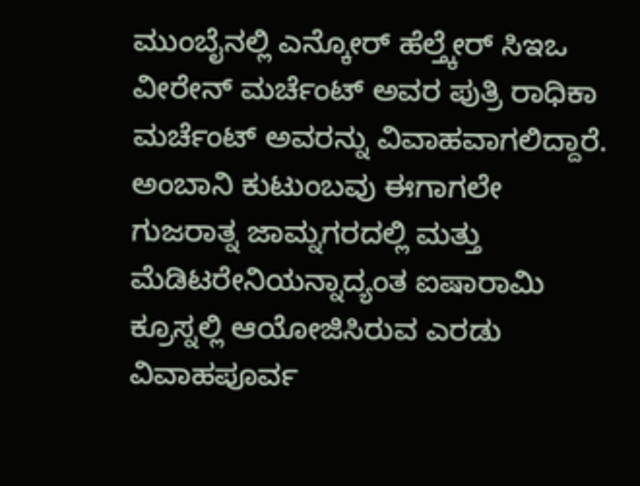ಮುಂಬೈನಲ್ಲಿ ಎನ್ಕೋರ್ ಹೆಲ್ತ್ಕೇರ್ ಸಿಇಒ ವೀರೇನ್ ಮರ್ಚೆಂಟ್ ಅವರ ಪುತ್ರಿ ರಾಧಿಕಾ ಮರ್ಚೆಂಟ್ ಅವರನ್ನು ವಿವಾಹವಾಗಲಿದ್ದಾರೆ.
ಅಂಬಾನಿ ಕುಟುಂಬವು ಈಗಾಗಲೇ ಗುಜರಾತ್ನ ಜಾಮ್ನಗರದಲ್ಲಿ ಮತ್ತು ಮೆಡಿಟರೇನಿಯನ್ನಾದ್ಯಂತ ಐಷಾರಾಮಿ ಕ್ರೂಸ್ನಲ್ಲಿ ಆಯೋಜಿಸಿರುವ ಎರಡು ವಿವಾಹಪೂರ್ವ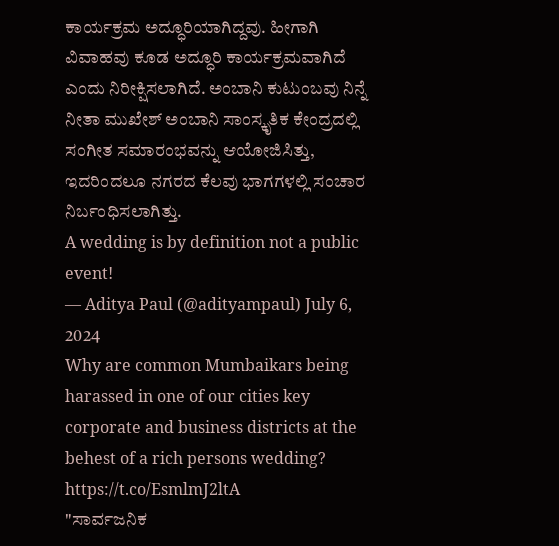ಕಾರ್ಯಕ್ರಮ ಅದ್ಧೂರಿಯಾಗಿದ್ದವು. ಹೀಗಾಗಿ ವಿವಾಹವು ಕೂಡ ಅದ್ಧೂರಿ ಕಾರ್ಯಕ್ರಮವಾಗಿದೆ ಎಂದು ನಿರೀಕ್ಷಿಸಲಾಗಿದೆ. ಅಂಬಾನಿ ಕುಟುಂಬವು ನಿನ್ನೆ ನೀತಾ ಮುಖೇಶ್ ಅಂಬಾನಿ ಸಾಂಸ್ಕೃತಿಕ ಕೇಂದ್ರದಲ್ಲಿ ಸಂಗೀತ ಸಮಾರಂಭವನ್ನು ಆಯೋಜಿಸಿತ್ತು, ಇದರಿಂದಲೂ ನಗರದ ಕೆಲವು ಭಾಗಗಳಲ್ಲಿ ಸಂಚಾರ ನಿರ್ಬಂಧಿಸಲಾಗಿತ್ತು.
A wedding is by definition not a public event!
— Aditya Paul (@adityampaul) July 6, 2024
Why are common Mumbaikars being harassed in one of our cities key corporate and business districts at the behest of a rich persons wedding? https://t.co/EsmlmJ2ltA
"ಸಾರ್ವಜನಿಕ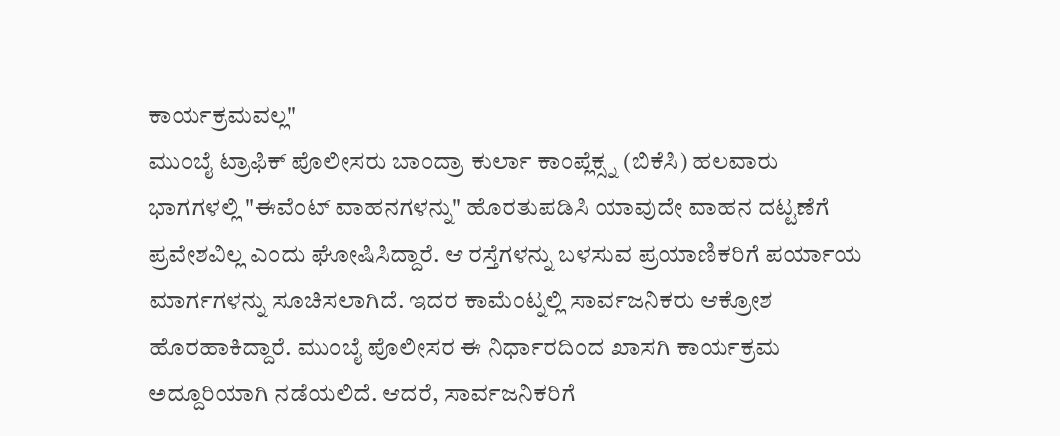ಕಾರ್ಯಕ್ರಮವಲ್ಲ"
ಮುಂಬೈ ಟ್ರಾಫಿಕ್ ಪೊಲೀಸರು ಬಾಂದ್ರಾ ಕುರ್ಲಾ ಕಾಂಪ್ಲೆಕ್ಸ್ನ (ಬಿಕೆಸಿ) ಹಲವಾರು ಭಾಗಗಳಲ್ಲಿ "ಈವೆಂಟ್ ವಾಹನಗಳನ್ನು" ಹೊರತುಪಡಿಸಿ ಯಾವುದೇ ವಾಹನ ದಟ್ಟಣೆಗೆ ಪ್ರವೇಶವಿಲ್ಲ ಎಂದು ಘೋಷಿಸಿದ್ದಾರೆ. ಆ ರಸ್ತೆಗಳನ್ನು ಬಳಸುವ ಪ್ರಯಾಣಿಕರಿಗೆ ಪರ್ಯಾಯ ಮಾರ್ಗಗಳನ್ನು ಸೂಚಿಸಲಾಗಿದೆ. ಇದರ ಕಾಮೆಂಟ್ನಲ್ಲಿ ಸಾರ್ವಜನಿಕರು ಆಕ್ರೋಶ ಹೊರಹಾಕಿದ್ದಾರೆ. ಮುಂಬೈ ಪೊಲೀಸರ ಈ ನಿರ್ಧಾರದಿಂದ ಖಾಸಗಿ ಕಾರ್ಯಕ್ರಮ ಅದ್ದೂರಿಯಾಗಿ ನಡೆಯಲಿದೆ. ಆದರೆ, ಸಾರ್ವಜನಿಕರಿಗೆ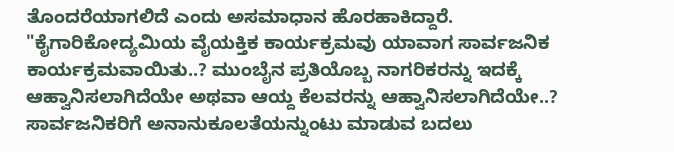ತೊಂದರೆಯಾಗಲಿದೆ ಎಂದು ಅಸಮಾಧಾನ ಹೊರಹಾಕಿದ್ದಾರೆ.
"ಕೈಗಾರಿಕೋದ್ಯಮಿಯ ವೈಯಕ್ತಿಕ ಕಾರ್ಯಕ್ರಮವು ಯಾವಾಗ ಸಾರ್ವಜನಿಕ ಕಾರ್ಯಕ್ರಮವಾಯಿತು..? ಮುಂಬೈನ ಪ್ರತಿಯೊಬ್ಬ ನಾಗರಿಕರನ್ನು ಇದಕ್ಕೆ ಆಹ್ವಾನಿಸಲಾಗಿದೆಯೇ ಅಥವಾ ಆಯ್ದ ಕೆಲವರನ್ನು ಆಹ್ವಾನಿಸಲಾಗಿದೆಯೇ..? ಸಾರ್ವಜನಿಕರಿಗೆ ಅನಾನುಕೂಲತೆಯನ್ನುಂಟು ಮಾಡುವ ಬದಲು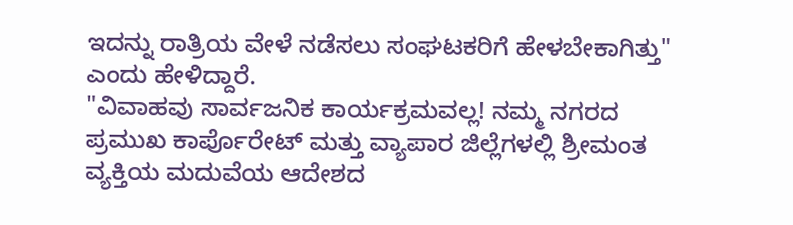ಇದನ್ನು ರಾತ್ರಿಯ ವೇಳೆ ನಡೆಸಲು ಸಂಘಟಕರಿಗೆ ಹೇಳಬೇಕಾಗಿತ್ತು" ಎಂದು ಹೇಳಿದ್ದಾರೆ.
"ವಿವಾಹವು ಸಾರ್ವಜನಿಕ ಕಾರ್ಯಕ್ರಮವಲ್ಲ! ನಮ್ಮ ನಗರದ ಪ್ರಮುಖ ಕಾರ್ಪೊರೇಟ್ ಮತ್ತು ವ್ಯಾಪಾರ ಜಿಲ್ಲೆಗಳಲ್ಲಿ ಶ್ರೀಮಂತ ವ್ಯಕ್ತಿಯ ಮದುವೆಯ ಆದೇಶದ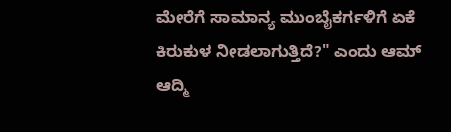ಮೇರೆಗೆ ಸಾಮಾನ್ಯ ಮುಂಬೈಕರ್ಗಳಿಗೆ ಏಕೆ ಕಿರುಕುಳ ನೀಡಲಾಗುತ್ತಿದೆ?" ಎಂದು ಆಮ್ ಆದ್ಮಿ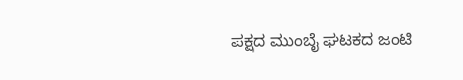ಪಕ್ಷದ ಮುಂಬೈ ಘಟಕದ ಜಂಟಿ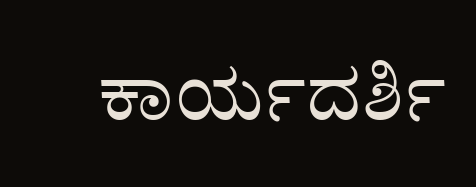ಕಾರ್ಯದರ್ಶಿ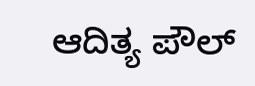ಆದಿತ್ಯ ಪೌಲ್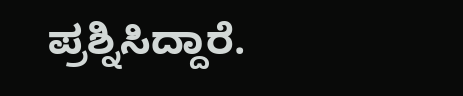ಪ್ರಶ್ನಿಸಿದ್ದಾರೆ.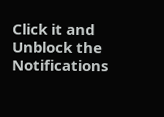Click it and Unblock the Notifications